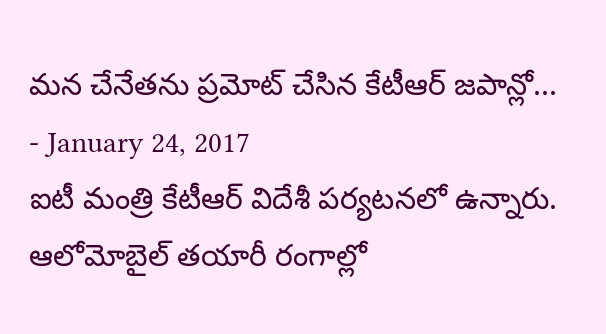మన చేనేతను ప్రమోట్ చేసిన కేటీఆర్ జపాన్లో...
- January 24, 2017
ఐటీ మంత్రి కేటీఆర్ విదేశీ పర్యటనలో ఉన్నారు. ఆలోమోబైల్ తయారీ రంగాల్లో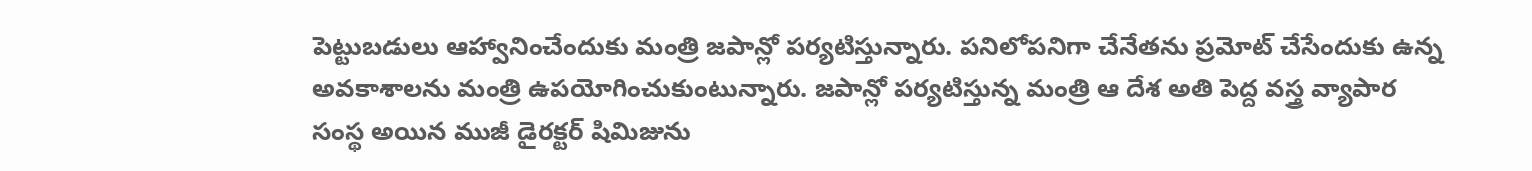పెట్టుబడులు ఆహ్వానించేందుకు మంత్రి జపాన్లో పర్యటిస్తున్నారు. పనిలోపనిగా చేనేతను ప్రమోట్ చేసేందుకు ఉన్న అవకాశాలను మంత్రి ఉపయోగించుకుంటున్నారు. జపాన్లో పర్యటిస్తున్న మంత్రి ఆ దేశ అతి పెద్ద వస్త్ర వ్యాపార సంస్థ అయిన ముజీ డైరక్టర్ షిమిజును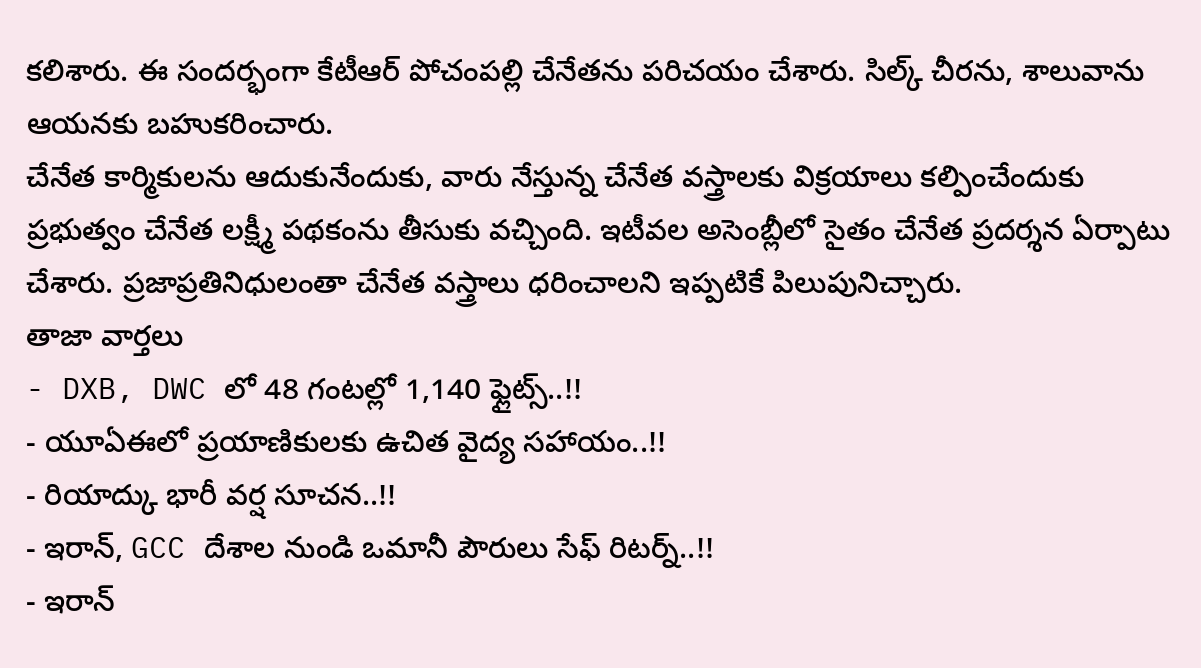కలిశారు. ఈ సందర్భంగా కేటీఆర్ పోచంపల్లి చేనేతను పరిచయం చేశారు. సిల్క్ చీరను, శాలువాను ఆయనకు బహుకరించారు.
చేనేత కార్మికులను ఆదుకునేందుకు, వారు నేస్తున్న చేనేత వస్త్రాలకు విక్రయాలు కల్పించేందుకు ప్రభుత్వం చేనేత లక్ష్మీ పథకంను తీసుకు వచ్చింది. ఇటీవల అసెంబ్లీలో సైతం చేనేత ప్రదర్శన ఏర్పాటు చేశారు. ప్రజాప్రతినిధులంతా చేనేత వస్త్రాలు ధరించాలని ఇప్పటికే పిలుపునిచ్చారు.
తాజా వార్తలు
- DXB, DWC లో 48 గంటల్లో 1,140 ఫ్లైట్స్..!!
- యూఏఈలో ప్రయాణికులకు ఉచిత వైద్య సహాయం..!!
- రియాద్కు భారీ వర్ష సూచన..!!
- ఇరాన్, GCC దేశాల నుండి ఒమానీ పౌరులు సేఫ్ రిటర్న్..!!
- ఇరాన్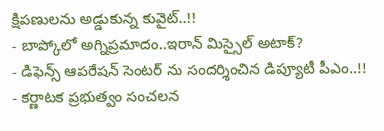క్షిపణులను అడ్డుకున్న కువైట్..!!
- బాప్కోలో అగ్నిప్రమాదం..ఇరాన్ మిస్సైల్ అటాక్?
- డిఫెన్స్ ఆపరేషన్ సెంటర్ ను సందర్శించిన డిప్యూటీ పీఎం..!!
- కర్ణాటక ప్రభుత్వం సంచలన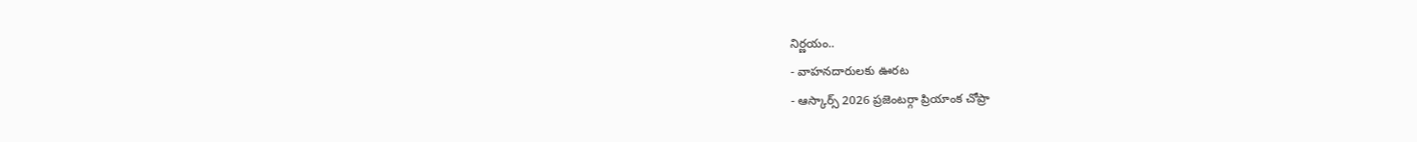నిర్ణయం..
- వాహనదారులకు ఊరట
- ఆస్కార్స్ 2026 ప్రజెంటర్గా ప్రియాంక చోప్రా